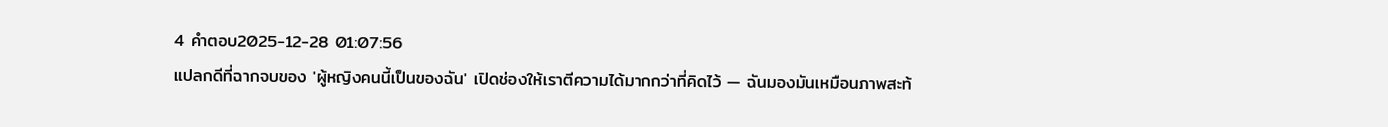4 คำตอบ2025-12-28 01:07:56
แปลกดีที่ฉากจบของ 'ผู้หญิงคนนี้เป็นของฉัน' เปิดช่องให้เราตีความได้มากกว่าที่คิดไว้ — ฉันมองมันเหมือนภาพสะท้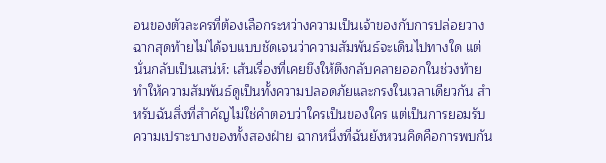อนของตัวละครที่ต้องเลือกระหว่างความเป็นเจ้าของกับการปล่อยวาง
ฉากสุดท้ายไม่ได้จบแบบชัดเจนว่าความสัมพันธ์จะเดินไปทางใด แต่นั่นกลับเป็นเสน่ห์: เส้นเรื่องที่เคยขึงให้ตึงกลับคลายออกในช่วงท้าย ทำให้ความสัมพันธ์ดูเป็นทั้งความปลอดภัยและกรงในเวลาเดียวกัน สำหรับฉันสิ่งที่สำคัญไม่ใช่คำตอบว่าใครเป็นของใคร แต่เป็นการยอมรับความเปราะบางของทั้งสองฝ่าย ฉากหนึ่งที่ฉันยังหวนคิดคือการพบกัน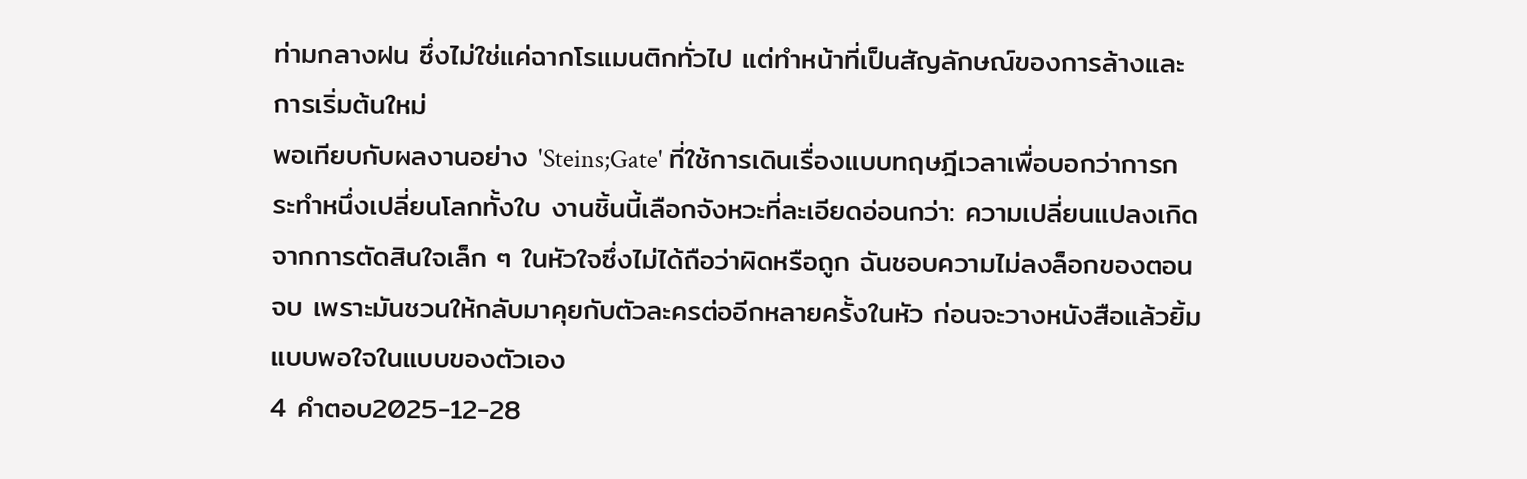ท่ามกลางฝน ซึ่งไม่ใช่แค่ฉากโรแมนติกทั่วไป แต่ทำหน้าที่เป็นสัญลักษณ์ของการล้างและการเริ่มต้นใหม่
พอเทียบกับผลงานอย่าง 'Steins;Gate' ที่ใช้การเดินเรื่องแบบทฤษฎีเวลาเพื่อบอกว่าการกระทำหนึ่งเปลี่ยนโลกทั้งใบ งานชิ้นนี้เลือกจังหวะที่ละเอียดอ่อนกว่า: ความเปลี่ยนแปลงเกิดจากการตัดสินใจเล็ก ๆ ในหัวใจซึ่งไม่ได้ถือว่าผิดหรือถูก ฉันชอบความไม่ลงล็อกของตอนจบ เพราะมันชวนให้กลับมาคุยกับตัวละครต่ออีกหลายครั้งในหัว ก่อนจะวางหนังสือแล้วยิ้มแบบพอใจในแบบของตัวเอง
4 คำตอบ2025-12-28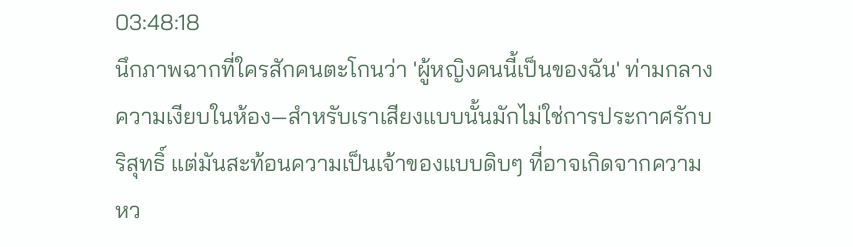03:48:18
นึกภาพฉากที่ใครสักคนตะโกนว่า 'ผู้หญิงคนนี้เป็นของฉัน' ท่ามกลางความเงียบในห้อง—สำหรับเราเสียงแบบนั้นมักไม่ใช่การประกาศรักบริสุทธิ์ แต่มันสะท้อนความเป็นเจ้าของแบบดิบๆ ที่อาจเกิดจากความหว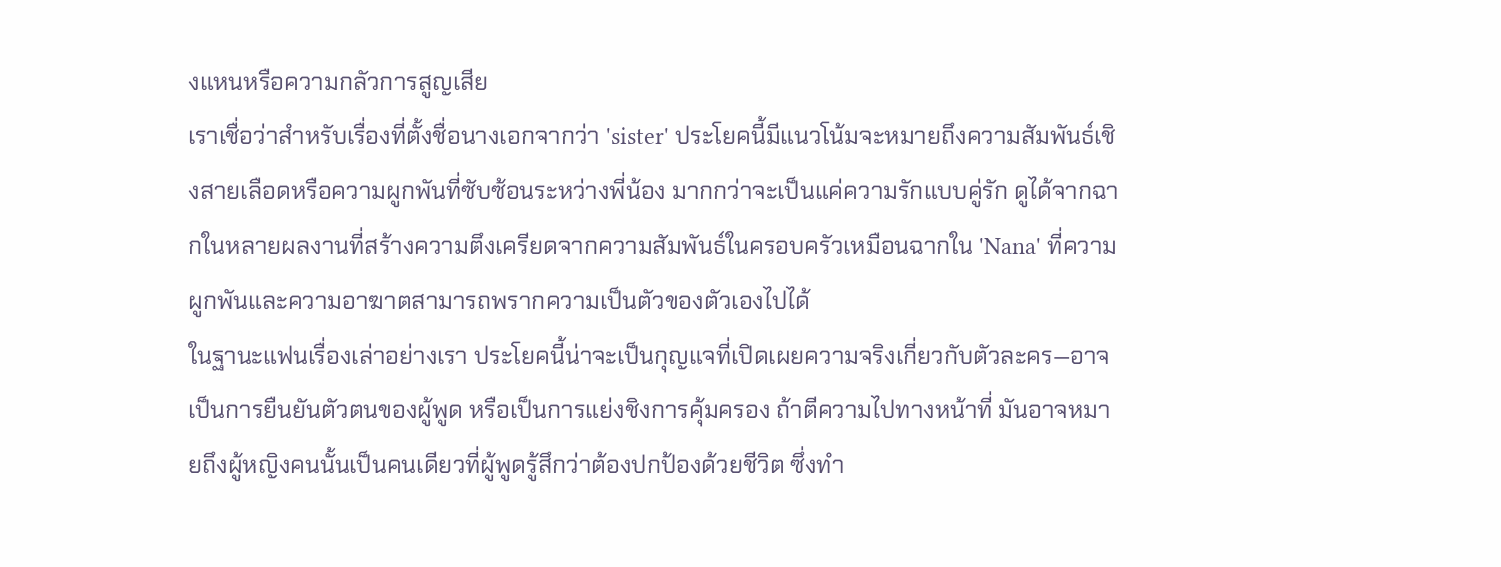งแหนหรือความกลัวการสูญเสีย
เราเชื่อว่าสำหรับเรื่องที่ตั้งชื่อนางเอกจากว่า 'sister' ประโยคนี้มีแนวโน้มจะหมายถึงความสัมพันธ์เชิงสายเลือดหรือความผูกพันที่ซับซ้อนระหว่างพี่น้อง มากกว่าจะเป็นแค่ความรักแบบคู่รัก ดูได้จากฉากในหลายผลงานที่สร้างความตึงเครียดจากความสัมพันธ์ในครอบครัวเหมือนฉากใน 'Nana' ที่ความผูกพันและความอาฆาตสามารถพรากความเป็นตัวของตัวเองไปได้
ในฐานะแฟนเรื่องเล่าอย่างเรา ประโยคนี้น่าจะเป็นกุญแจที่เปิดเผยความจริงเกี่ยวกับตัวละคร—อาจเป็นการยืนยันตัวตนของผู้พูด หรือเป็นการแย่งชิงการคุ้มครอง ถ้าตีความไปทางหน้าที่ มันอาจหมายถึงผู้หญิงคนนั้นเป็นคนเดียวที่ผู้พูดรู้สึกว่าต้องปกป้องด้วยชีวิต ซึ่งทำ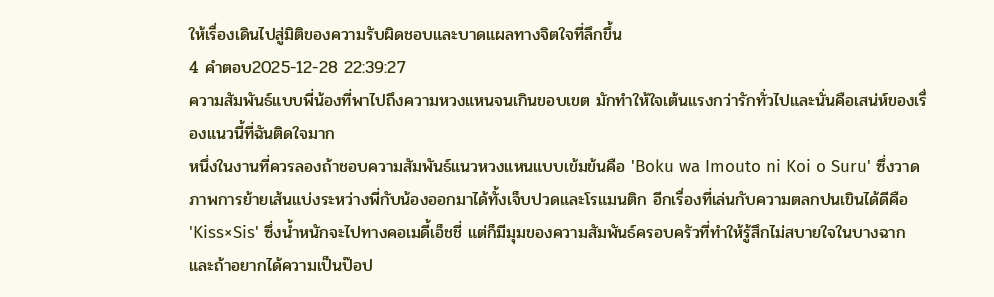ให้เรื่องเดินไปสู่มิติของความรับผิดชอบและบาดแผลทางจิตใจที่ลึกขึ้น
4 คำตอบ2025-12-28 22:39:27
ความสัมพันธ์แบบพี่น้องที่พาไปถึงความหวงแหนจนเกินขอบเขต มักทำให้ใจเต้นแรงกว่ารักทั่วไปและนั่นคือเสน่ห์ของเรื่องแนวนี้ที่ฉันติดใจมาก
หนึ่งในงานที่ควรลองถ้าชอบความสัมพันธ์แนวหวงแหนแบบเข้มข้นคือ 'Boku wa Imouto ni Koi o Suru' ซึ่งวาดภาพการย้ายเส้นแบ่งระหว่างพี่กับน้องออกมาได้ทั้งเจ็บปวดและโรแมนติก อีกเรื่องที่เล่นกับความตลกปนเขินได้ดีคือ 'Kiss×Sis' ซึ่งน้ำหนักจะไปทางคอเมดี้เอ็ชชี่ แต่ก็มีมุมของความสัมพันธ์ครอบครัวที่ทำให้รู้สึกไม่สบายใจในบางฉาก และถ้าอยากได้ความเป็นป๊อป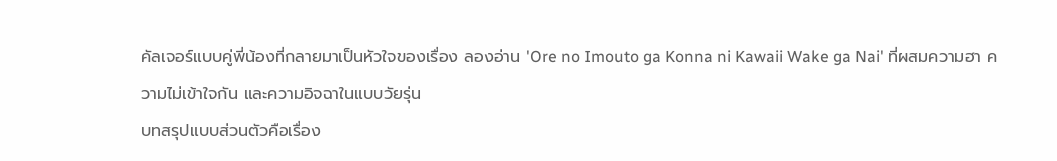คัลเจอร์แบบคู่พี่น้องที่กลายมาเป็นหัวใจของเรื่อง ลองอ่าน 'Ore no Imouto ga Konna ni Kawaii Wake ga Nai' ที่ผสมความฮา ความไม่เข้าใจกัน และความอิจฉาในแบบวัยรุ่น
บทสรุปแบบส่วนตัวคือเรื่อง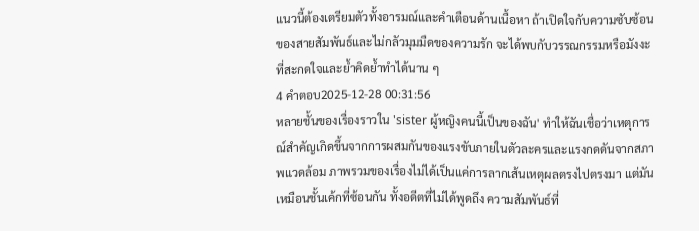แนวนี้ต้องเตรียมตัวทั้งอารมณ์และคำเตือนด้านเนื้อหา ถ้าเปิดใจกับความซับซ้อนของสายสัมพันธ์และไม่กลัวมุมมืดของความรัก จะได้พบกับวรรณกรรมหรือมังงะที่สะกดใจและย้ำคิดย้ำทำได้นาน ๆ
4 คำตอบ2025-12-28 00:31:56
หลายชั้นของเรื่องราวใน 'sister ผู้หญิงคนนี้เป็นของฉัน' ทำให้ฉันเชื่อว่าเหตุการณ์สำคัญเกิดขึ้นจากการผสมกันของแรงขับภายในตัวละครและแรงกดดันจากสภาพแวดล้อม ภาพรวมของเรื่องไม่ได้เป็นแค่การลากเส้นเหตุผลตรงไปตรงมา แต่มันเหมือนชั้นเค้กที่ซ้อนกัน ทั้งอดีตที่ไม่ได้พูดถึง ความสัมพันธ์ที่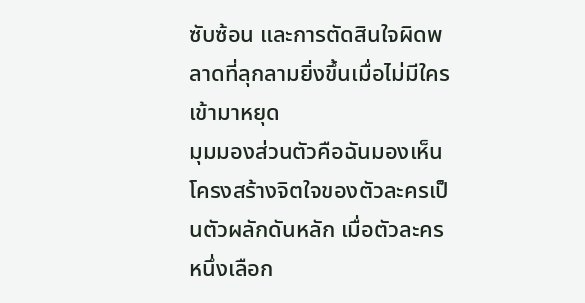ซับซ้อน และการตัดสินใจผิดพลาดที่ลุกลามยิ่งขึ้นเมื่อไม่มีใครเข้ามาหยุด
มุมมองส่วนตัวคือฉันมองเห็นโครงสร้างจิตใจของตัวละครเป็นตัวผลักดันหลัก เมื่อตัวละครหนึ่งเลือก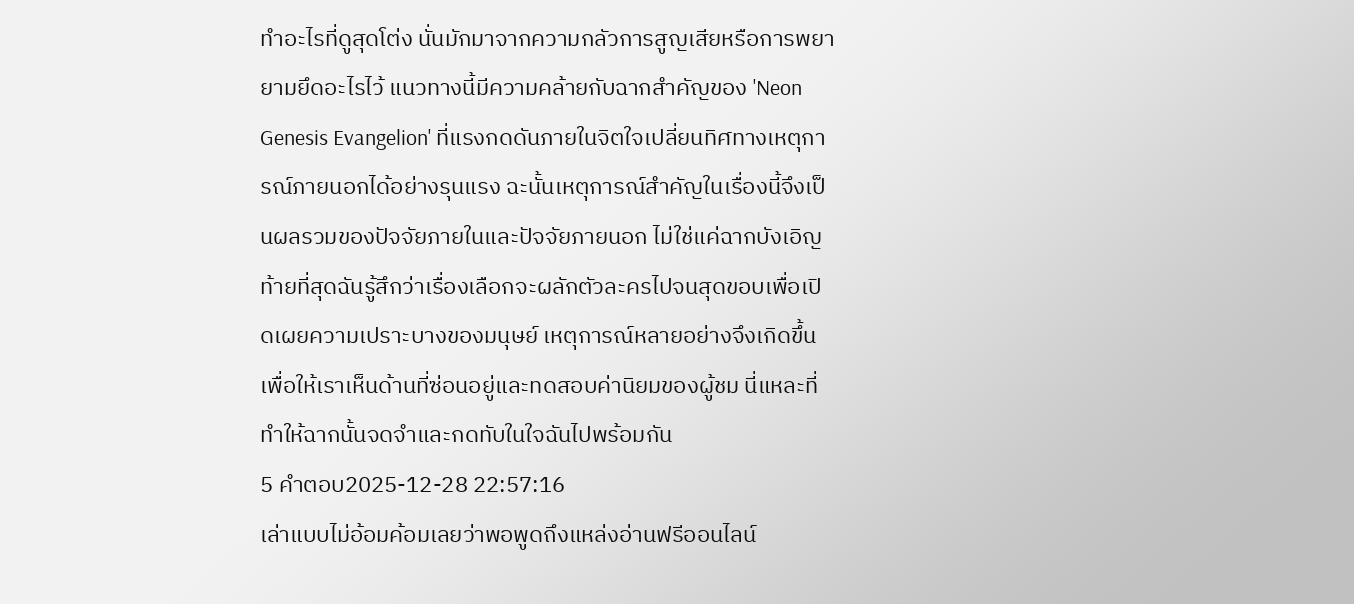ทำอะไรที่ดูสุดโต่ง นั่นมักมาจากความกลัวการสูญเสียหรือการพยายามยึดอะไรไว้ แนวทางนี้มีความคล้ายกับฉากสำคัญของ 'Neon Genesis Evangelion' ที่แรงกดดันภายในจิตใจเปลี่ยนทิศทางเหตุการณ์ภายนอกได้อย่างรุนแรง ฉะนั้นเหตุการณ์สำคัญในเรื่องนี้จึงเป็นผลรวมของปัจจัยภายในและปัจจัยภายนอก ไม่ใช่แค่ฉากบังเอิญ
ท้ายที่สุดฉันรู้สึกว่าเรื่องเลือกจะผลักตัวละครไปจนสุดขอบเพื่อเปิดเผยความเปราะบางของมนุษย์ เหตุการณ์หลายอย่างจึงเกิดขึ้นเพื่อให้เราเห็นด้านที่ซ่อนอยู่และทดสอบค่านิยมของผู้ชม นี่แหละที่ทำให้ฉากนั้นจดจำและกดทับในใจฉันไปพร้อมกัน
5 คำตอบ2025-12-28 22:57:16
เล่าแบบไม่อ้อมค้อมเลยว่าพอพูดถึงแหล่งอ่านฟรีออนไลน์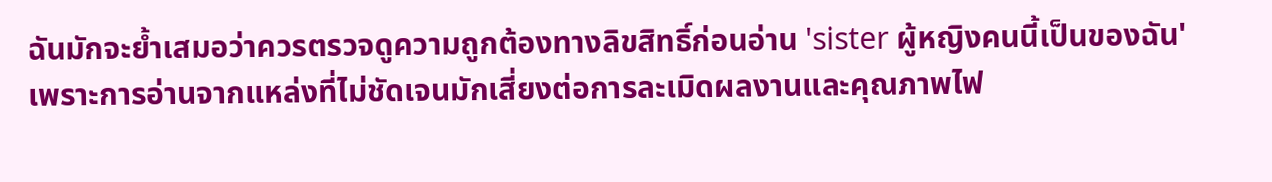ฉันมักจะย้ำเสมอว่าควรตรวจดูความถูกต้องทางลิขสิทธิ์ก่อนอ่าน 'sister ผู้หญิงคนนี้เป็นของฉัน' เพราะการอ่านจากแหล่งที่ไม่ชัดเจนมักเสี่ยงต่อการละเมิดผลงานและคุณภาพไฟ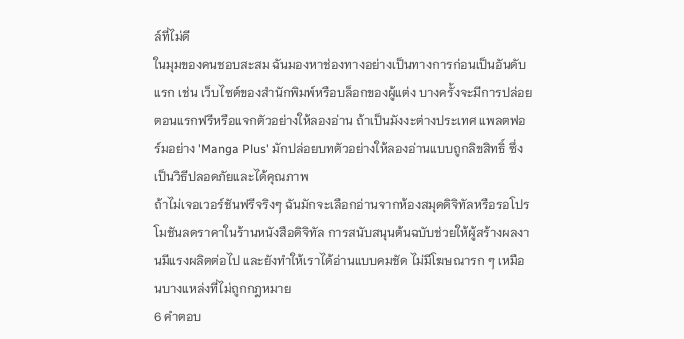ล์ที่ไม่ดี
ในมุมของคนชอบสะสม ฉันมองหาช่องทางอย่างเป็นทางการก่อนเป็นอันดับแรก เช่น เว็บไซต์ของสำนักพิมพ์หรือบล็อกของผู้แต่ง บางครั้งจะมีการปล่อยตอนแรกฟรีหรือแจกตัวอย่างให้ลองอ่าน ถ้าเป็นมังงะต่างประเทศ แพลตฟอร์มอย่าง 'Manga Plus' มักปล่อยบทตัวอย่างให้ลองอ่านแบบถูกลิขสิทธิ์ ซึ่งเป็นวิธีปลอดภัยและได้คุณภาพ
ถ้าไม่เจอเวอร์ชันฟรีจริงๆ ฉันมักจะเลือกอ่านจากห้องสมุดดิจิทัลหรือรอโปรโมชันลดราคาในร้านหนังสือดิจิทัล การสนับสนุนต้นฉบับช่วยให้ผู้สร้างผลงานมีแรงผลิตต่อไป และยังทำให้เราได้อ่านแบบคมชัด ไม่มีโฆษณารก ๆ เหมือนบางแหล่งที่ไม่ถูกกฎหมาย
6 คำตอบ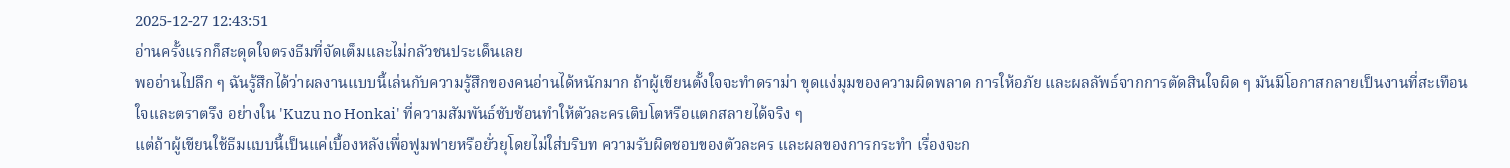2025-12-27 12:43:51
อ่านครั้งแรกก็สะดุดใจตรงธีมที่จัดเต็มและไม่กลัวชนประเด็นเลย
พออ่านไปลึก ๆ ฉันรู้สึกได้ว่าผลงานแบบนี้เล่นกับความรู้สึกของคนอ่านได้หนักมาก ถ้าผู้เขียนตั้งใจจะทำดราม่า ขุดแง่มุมของความผิดพลาด การให้อภัย และผลลัพธ์จากการตัดสินใจผิด ๆ มันมีโอกาสกลายเป็นงานที่สะเทือนใจและตราตรึง อย่างใน 'Kuzu no Honkai' ที่ความสัมพันธ์ซับซ้อนทำให้ตัวละครเติบโตหรือแตกสลายได้จริง ๆ
แต่ถ้าผู้เขียนใช้ธีมแบบนี้เป็นแค่เบื้องหลังเพื่อฟูมฟายหรือยั่วยุโดยไม่ใส่บริบท ความรับผิดชอบของตัวละคร และผลของการกระทำ เรื่องจะก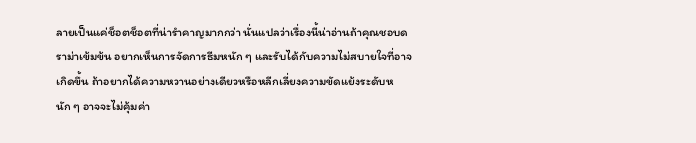ลายเป็นแค่ช็อตช็อตที่น่ารำคาญมากกว่า นั่นแปลว่าเรื่องนี้น่าอ่านถ้าคุณชอบดราม่าเข้มข้น อยากเห็นการจัดการธีมหนัก ๆ และรับได้กับความไม่สบายใจที่อาจเกิดขึ้น ถ้าอยากได้ความหวานอย่างเดียวหรือหลีกเลี่ยงความขัดแย้งระดับหนัก ๆ อาจจะไม่คุ้มค่า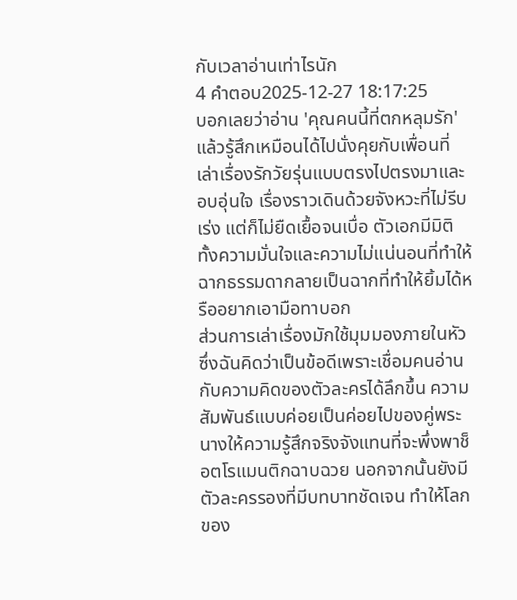กับเวลาอ่านเท่าไรนัก
4 คำตอบ2025-12-27 18:17:25
บอกเลยว่าอ่าน 'คุณคนนี้ที่ตกหลุมรัก' แล้วรู้สึกเหมือนได้ไปนั่งคุยกับเพื่อนที่เล่าเรื่องรักวัยรุ่นแบบตรงไปตรงมาและอบอุ่นใจ เรื่องราวเดินด้วยจังหวะที่ไม่รีบเร่ง แต่ก็ไม่ยืดเยื้อจนเบื่อ ตัวเอกมีมิติทั้งความมั่นใจและความไม่แน่นอนที่ทำให้ฉากธรรมดากลายเป็นฉากที่ทำให้ยิ้มได้หรืออยากเอามือทาบอก
ส่วนการเล่าเรื่องมักใช้มุมมองภายในหัวซึ่งฉันคิดว่าเป็นข้อดีเพราะเชื่อมคนอ่านกับความคิดของตัวละครได้ลึกขึ้น ความสัมพันธ์แบบค่อยเป็นค่อยไปของคู่พระนางให้ความรู้สึกจริงจังแทนที่จะพึ่งพาช็อตโรแมนติกฉาบฉวย นอกจากนั้นยังมีตัวละครรองที่มีบทบาทชัดเจน ทำให้โลกของ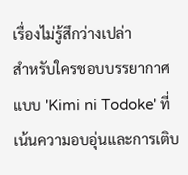เรื่องไม่รู้สึกว่างเปล่า
สำหรับใครชอบบรรยากาศแบบ 'Kimi ni Todoke' ที่เน้นความอบอุ่นและการเติบ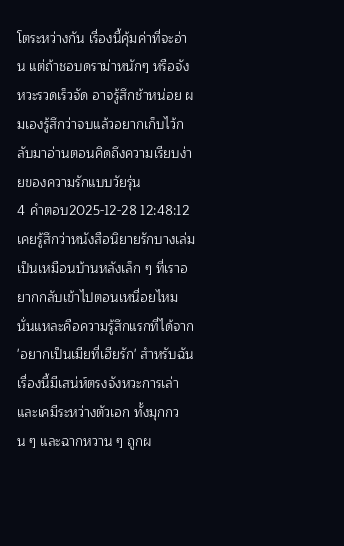โตระหว่างกัน เรื่องนี้คุ้มค่าที่จะอ่าน แต่ถ้าชอบดราม่าหนักๆ หรือจังหวะรวดเร็วจัด อาจรู้สึกช้าหน่อย ผมเองรู้สึกว่าจบแล้วอยากเก็บไว้กลับมาอ่านตอนคิดถึงความเรียบง่ายของความรักแบบวัยรุ่น
4 คำตอบ2025-12-28 12:48:12
เคยรู้สึกว่าหนังสือนิยายรักบางเล่มเป็นเหมือนบ้านหลังเล็ก ๆ ที่เราอยากกลับเข้าไปตอนเหนื่อยไหม นั่นแหละคือความรู้สึกแรกที่ได้จาก 'อยากเป็นเมียที่เฮียรัก' สำหรับฉันเรื่องนี้มีเสน่ห์ตรงจังหวะการเล่าและเคมีระหว่างตัวเอก ทั้งมุกกวน ๆ และฉากหวาน ๆ ถูกผ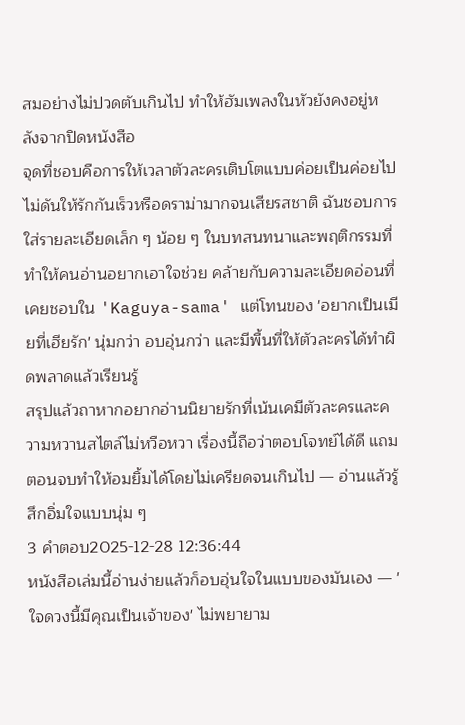สมอย่างไม่ปวดตับเกินไป ทำให้ฮัมเพลงในหัวยังคงอยู่หลังจากปิดหนังสือ
จุดที่ชอบคือการให้เวลาตัวละครเติบโตแบบค่อยเป็นค่อยไป ไม่ดันให้รักกันเร็วหรือดราม่ามากจนเสียรสชาติ ฉันชอบการใส่รายละเอียดเล็ก ๆ น้อย ๆ ในบทสนทนาและพฤติกรรมที่ทำให้คนอ่านอยากเอาใจช่วย คล้ายกับความละเอียดอ่อนที่เคยชอบใน 'Kaguya-sama' แต่โทนของ 'อยากเป็นเมียที่เฮียรัก' นุ่มกว่า อบอุ่นกว่า และมีพื้นที่ให้ตัวละครได้ทำผิดพลาดแล้วเรียนรู้
สรุปแล้วถาหากอยากอ่านนิยายรักที่เน้นเคมีตัวละครและความหวานสไตล์ไม่หวือหวา เรื่องนี้ถือว่าตอบโจทย์ได้ดี แถมตอนจบทำให้อมยิ้มได้โดยไม่เครียดจนเกินไป — อ่านแล้วรู้สึกอิ่มใจแบบนุ่ม ๆ
3 คำตอบ2025-12-28 12:36:44
หนังสือเล่มนี้อ่านง่ายแล้วก็อบอุ่นใจในแบบของมันเอง — 'ใจดวงนี้มีคุณเป็นเจ้าของ' ไม่พยายาม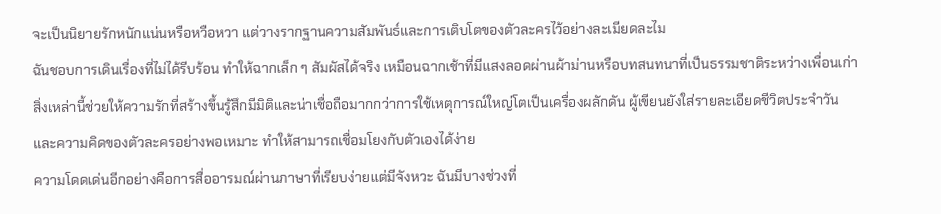จะเป็นนิยายรักหนักแน่นหรือหวือหวา แต่วางรากฐานความสัมพันธ์และการเติบโตของตัวละครไว้อย่างละเมียดละไม
ฉันชอบการเดินเรื่องที่ไม่ได้รีบร้อน ทำให้ฉากเล็ก ๆ สัมผัสได้จริง เหมือนฉากเช้าที่มีแสงลอดผ่านผ้าม่านหรือบทสนทนาที่เป็นธรรมชาติระหว่างเพื่อนเก่า สิ่งเหล่านี้ช่วยให้ความรักที่สร้างขึ้นรู้สึกมีมิติและน่าเชื่อถือมากกว่าการใช้เหตุการณ์ใหญ่โตเป็นเครื่องผลักดัน ผู้เขียนยังใส่รายละเอียดชีวิตประจำวันและความคิดของตัวละครอย่างพอเหมาะ ทำให้สามารถเชื่อมโยงกับตัวเองได้ง่าย
ความโดดเด่นอีกอย่างคือการสื่ออารมณ์ผ่านภาษาที่เรียบง่ายแต่มีจังหวะ ฉันมีบางช่วงที่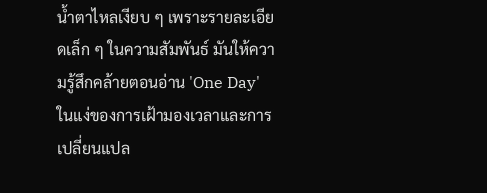น้ำตาไหลเงียบ ๆ เพราะรายละเอียดเล็ก ๆ ในความสัมพันธ์ มันให้ความรู้สึกคล้ายตอนอ่าน 'One Day' ในแง่ของการเฝ้ามองเวลาและการเปลี่ยนแปล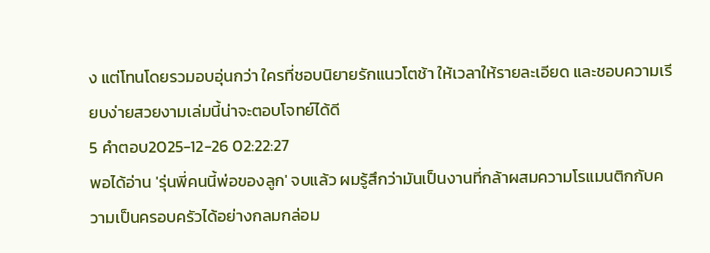ง แต่โทนโดยรวมอบอุ่นกว่า ใครที่ชอบนิยายรักแนวโตช้า ให้เวลาให้รายละเอียด และชอบความเรียบง่ายสวยงามเล่มนี้น่าจะตอบโจทย์ได้ดี
5 คำตอบ2025-12-26 02:22:27
พอได้อ่าน 'รุ่นพี่คนนี้พ่อของลูก' จบแล้ว ผมรู้สึกว่ามันเป็นงานที่กล้าผสมความโรแมนติกกับความเป็นครอบครัวได้อย่างกลมกล่อม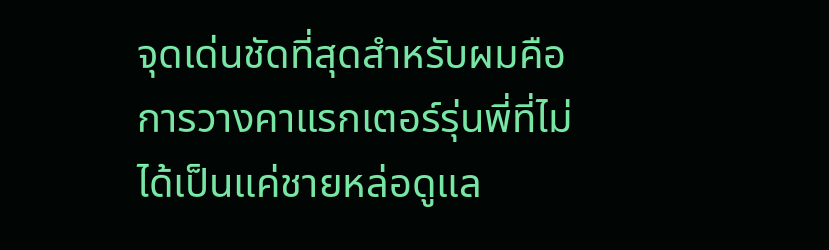จุดเด่นชัดที่สุดสำหรับผมคือการวางคาแรกเตอร์รุ่นพี่ที่ไม่ได้เป็นแค่ชายหล่อดูแล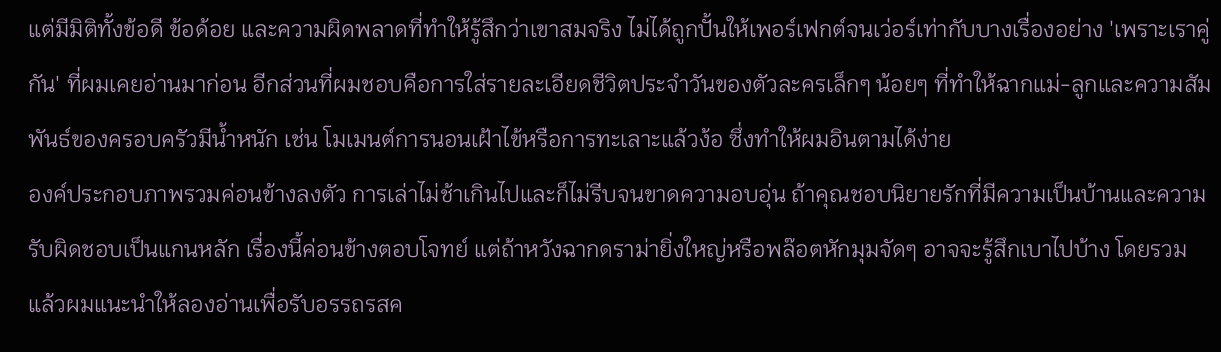แต่มีมิติทั้งข้อดี ข้อด้อย และความผิดพลาดที่ทำให้รู้สึกว่าเขาสมจริง ไม่ได้ถูกปั้นให้เพอร์เฟกต์จนเว่อร์เท่ากับบางเรื่องอย่าง 'เพราะเราคู่กัน' ที่ผมเคยอ่านมาก่อน อีกส่วนที่ผมชอบคือการใส่รายละเอียดชีวิตประจำวันของตัวละครเล็กๆ น้อยๆ ที่ทำให้ฉากแม่-ลูกและความสัมพันธ์ของครอบครัวมีน้ำหนัก เช่น โมเมนต์การนอนเฝ้าไข้หรือการทะเลาะแล้วง้อ ซึ่งทำให้ผมอินตามได้ง่าย
องค์ประกอบภาพรวมค่อนข้างลงตัว การเล่าไม่ช้าเกินไปและก็ไม่รีบจนขาดความอบอุ่น ถ้าคุณชอบนิยายรักที่มีความเป็นบ้านและความรับผิดชอบเป็นแกนหลัก เรื่องนี้ค่อนข้างตอบโจทย์ แต่ถ้าหวังฉากดราม่ายิ่งใหญ่หรือพล๊อตหักมุมจัดๆ อาจจะรู้สึกเบาไปบ้าง โดยรวมแล้วผมแนะนำให้ลองอ่านเพื่อรับอรรถรสค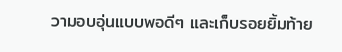วามอบอุ่นแบบพอดีๆ และเก็บรอยยิ้มท้าย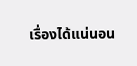เรื่องได้แน่นอน